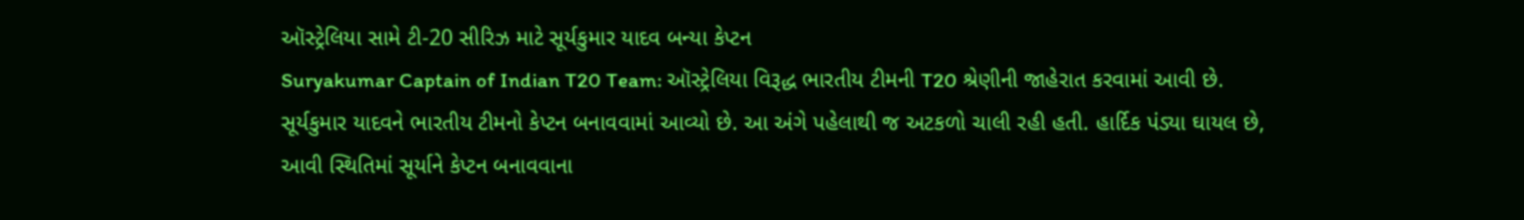ઑસ્ટ્રેલિયા સામે ટી-20 સીરિઝ માટે સૂર્યકુમાર યાદવ બન્યા કેપ્ટન
Suryakumar Captain of Indian T20 Team: ઑસ્ટ્રેલિયા વિરૂદ્ધ ભારતીય ટીમની T20 શ્રેણીની જાહેરાત કરવામાં આવી છે. સૂર્યકુમાર યાદવને ભારતીય ટીમનો કેપ્ટન બનાવવામાં આવ્યો છે. આ અંગે પહેલાથી જ અટકળો ચાલી રહી હતી. હાર્દિક પંડ્યા ઘાયલ છે, આવી સ્થિતિમાં સૂર્યાને કેપ્ટન બનાવવાના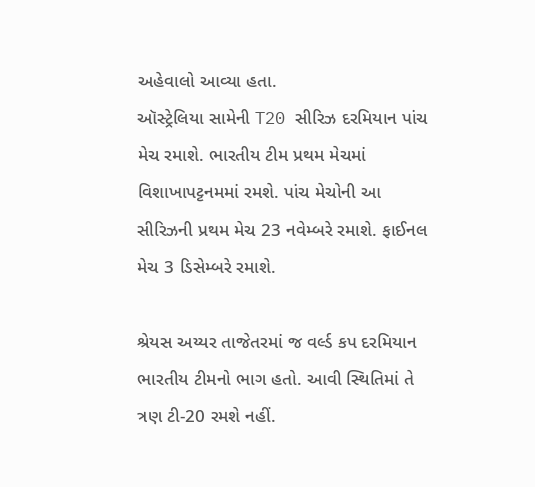અહેવાલો આવ્યા હતા.
ઑસ્ટ્રેલિયા સામેની T20 સીરિઝ દરમિયાન પાંચ મેચ રમાશે. ભારતીય ટીમ પ્રથમ મેચમાં વિશાખાપટ્ટનમમાં રમશે. પાંચ મેચોની આ સીરિઝની પ્રથમ મેચ 23 નવેમ્બરે રમાશે. ફાઈનલ મેચ 3 ડિસેમ્બરે રમાશે.

શ્રેયસ અય્યર તાજેતરમાં જ વર્લ્ડ કપ દરમિયાન ભારતીય ટીમનો ભાગ હતો. આવી સ્થિતિમાં તે ત્રણ ટી-20 રમશે નહીં.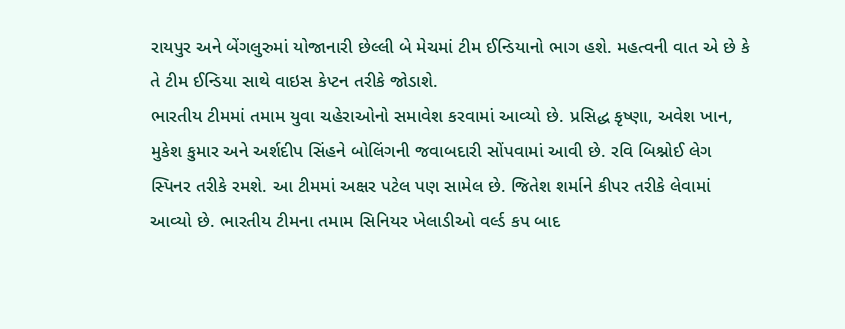રાયપુર અને બેંગલુરુમાં યોજાનારી છેલ્લી બે મેચમાં ટીમ ઈન્ડિયાનો ભાગ હશે. મહત્વની વાત એ છે કે તે ટીમ ઈન્ડિયા સાથે વાઇસ કેપ્ટન તરીકે જોડાશે.
ભારતીય ટીમમાં તમામ યુવા ચહેરાઓનો સમાવેશ કરવામાં આવ્યો છે. પ્રસિદ્ધ કૃષ્ણા, અવેશ ખાન, મુકેશ કુમાર અને અર્શદીપ સિંહને બોલિંગની જવાબદારી સોંપવામાં આવી છે. રવિ બિશ્નોઈ લેગ સ્પિનર તરીકે રમશે. આ ટીમમાં અક્ષર પટેલ પણ સામેલ છે. જિતેશ શર્માને કીપર તરીકે લેવામાં આવ્યો છે. ભારતીય ટીમના તમામ સિનિયર ખેલાડીઓ વર્લ્ડ કપ બાદ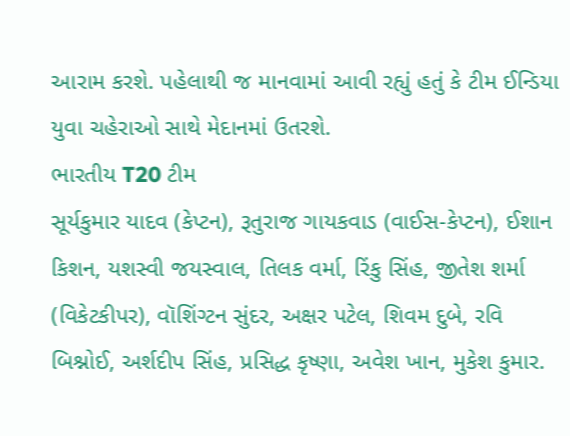આરામ કરશે. પહેલાથી જ માનવામાં આવી રહ્યું હતું કે ટીમ ઈન્ડિયા યુવા ચહેરાઓ સાથે મેદાનમાં ઉતરશે.
ભારતીય T20 ટીમ
સૂર્યકુમાર યાદવ (કેપ્ટન), રૂતુરાજ ગાયકવાડ (વાઈસ-કેપ્ટન), ઈશાન કિશન, યશસ્વી જયસ્વાલ, તિલક વર્મા, રિંકુ સિંહ, જીતેશ શર્મા (વિકેટકીપર), વૉશિંગ્ટન સુંદર, અક્ષર પટેલ, શિવમ દુબે, રવિ બિશ્નોઈ, અર્શદીપ સિંહ, પ્રસિદ્ધ કૃષ્ણા, અવેશ ખાન, મુકેશ કુમાર.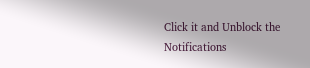Click it and Unblock the Notifications